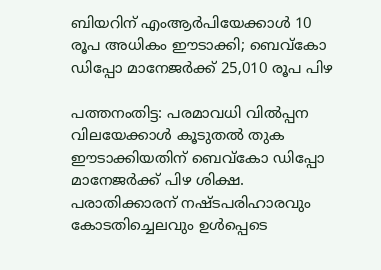ബിയറിന് എംആർപിയേക്കാൾ 10 രൂപ അധികം ഈടാക്കി; ബെവ്കോ ഡിപ്പോ മാനേജർക്ക് 25,010 രൂപ പിഴ

പത്തനംതിട്ട: പരമാവധി വിൽപ്പന വിലയേക്കാൾ കൂടുതൽ തുക ഈടാക്കിയതിന് ബെവ്കോ ഡിപ്പോ മാനേജർക്ക് പിഴ ശിക്ഷ. പരാതിക്കാരന് നഷ്ടപരിഹാരവും കോടതിച്ചെലവും ഉൾപ്പെടെ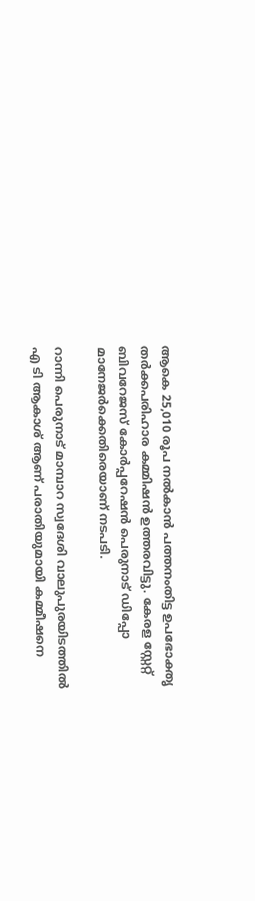ആകെ 25,010 രൂപ നൽകാൻ പത്തനംതിട്ട ഉപഭോക്തൃ തർക്കപരിഹാര കമ്മിഷൻ ഉത്തരവിട്ടു. കേരള സ്റ്റേറ്റ് ബിവറേജസ് കോർപ്പറേഷൻ പെരുനാട് ഡിപ്പോ മാനേജർക്കെതിരെയാണ് നടപടി.

റാന്നി പെരുനാട് മാമ്പാറ സ്വദേശി വാലുപുരയിടത്തിൽ എ ടി ആകാശ് ആണ് പരാതിയുമായി കമ്മീഷനെ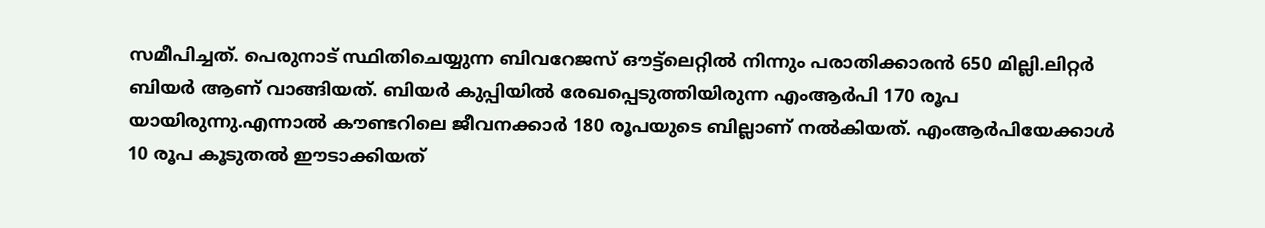സമീപിച്ചത്. പെരുനാട് സ്ഥിതിചെയ്യുന്ന ബിവറേജസ് ഔട്ട്‌ലെറ്റിൽ നിന്നും പരാതിക്കാരൻ 650 മില്ലി.ലിറ്റർ ബിയർ ആണ് വാങ്ങിയത്. ബിയർ കുപ്പിയിൽ രേഖപ്പെടുത്തിയിരുന്ന എംആർപി 170 രൂപ യായിരുന്നു.എന്നാൽ കൗണ്ടറിലെ ജീവനക്കാർ 180 രൂപയുടെ ബില്ലാണ് നൽകിയത്. എംആർപിയേക്കാൾ 10 രൂപ കൂടുതൽ ഈടാക്കിയത്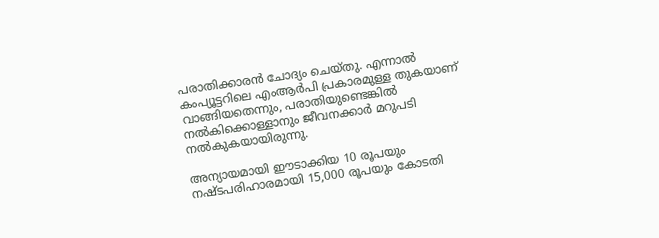പരാതിക്കാരൻ ചോദ്യം ചെയ്തു. എന്നാൽ കംപ്യൂട്ടറിലെ എംആർപി പ്രകാരമുള്ള തുകയാണ് വാങ്ങിയതെന്നും, പരാതിയുണ്ടെങ്കിൽ നൽകിക്കൊള്ളാനും ജീവനക്കാർ മറുപടി നൽകുകയായിരുന്നു.

അന്യായമായി ഈടാക്കിയ 10 രൂപയും നഷ്ടപരിഹാരമായി 15,000 രൂപയും കോടതി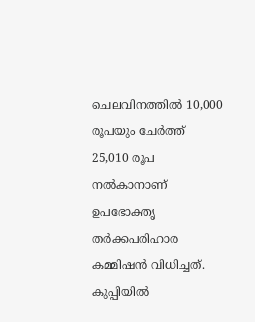ചെലവിനത്തിൽ 10,000 രൂപയും ചേർത്ത് 25,010 രൂപ നൽകാനാണ് ഉപഭോക്തൃ തർക്കപരിഹാര കമ്മിഷൻ വിധിച്ചത്. കുപ്പിയിൽ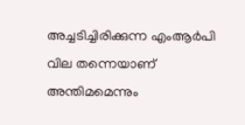അച്ചടിച്ചിരിക്കുന്ന എംആർപി വില തന്നെയാണ് അന്തിമമെന്നും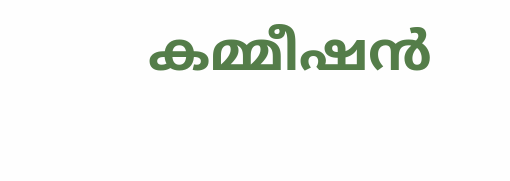കമ്മീഷൻ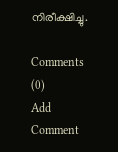നിരീക്ഷിച്ചു.

Comments (0)
Add Comment